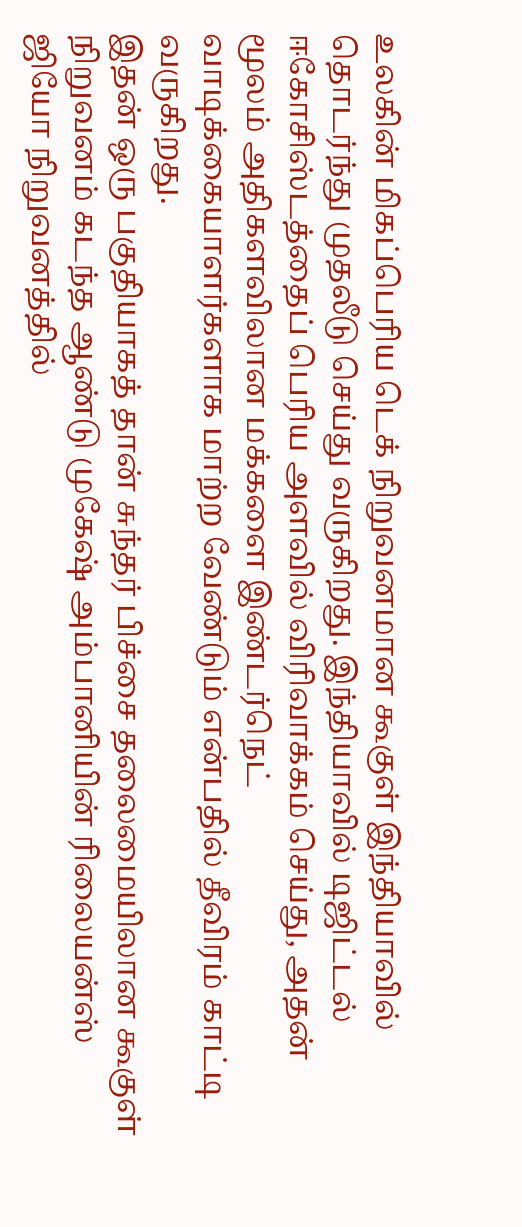உலகின் மிகப்பெரிய டெக் நிறுவனமான கூகுள் இந்தியாவில் தொடர்ந்து முதலீடு செய்து வருகிறது. இந்தியாவில் டிஜிட்டல் ஈகோசிஸ்டத்தைப் பெரிய அளவில் விரிவாக்கம் செய்து, அதன் மூலம் அதிகளவிலான மக்களை இண்டர்நெட் வாடிக்கையாளர்களாக மாற்ற வேண்டும் என்பதில் தீவிரம் காட்டி வருகிறது.
இதன் ஒரு பகுதியாகத் தான் சுந்தர் பிச்சை தலைமையிலான கூகுள் நிறுவனம் கடந்த ஆண்டு முகேஷ் அம்பானியின் ரிலையன்ஸ் ஜியோ நிறுவனத்தில்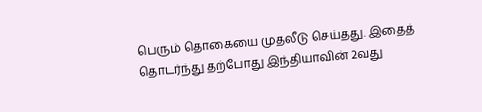பெரும் தொகையை முதலீடு செய்தது. இதைத் தொடர்ந்து தற்போது இந்தியாவின் 2வது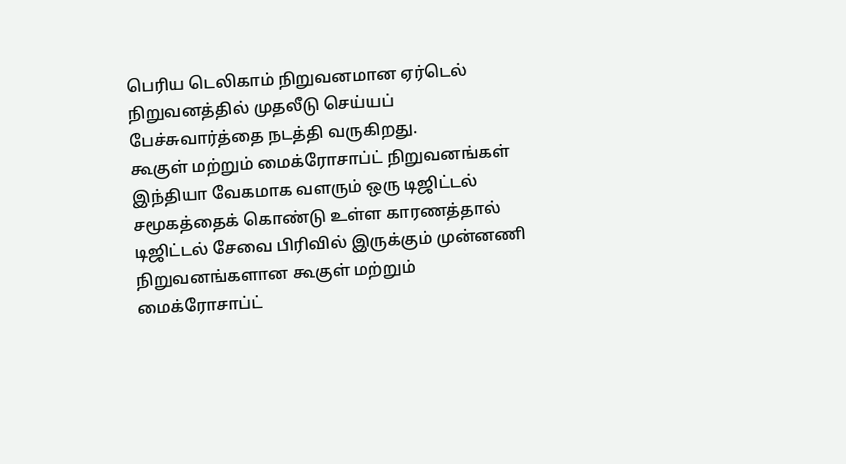பெரிய டெலிகாம் நிறுவனமான ஏர்டெல் நிறுவனத்தில் முதலீடு செய்யப் பேச்சுவார்த்தை நடத்தி வருகிறது.
கூகுள் மற்றும் மைக்ரோசாப்ட் நிறுவனங்கள்
இந்தியா வேகமாக வளரும் ஒரு டிஜிட்டல் சமூகத்தைக் கொண்டு உள்ள காரணத்தால் டிஜிட்டல் சேவை பிரிவில் இருக்கும் முன்னணி நிறுவனங்களான கூகுள் மற்றும் மைக்ரோசாப்ட்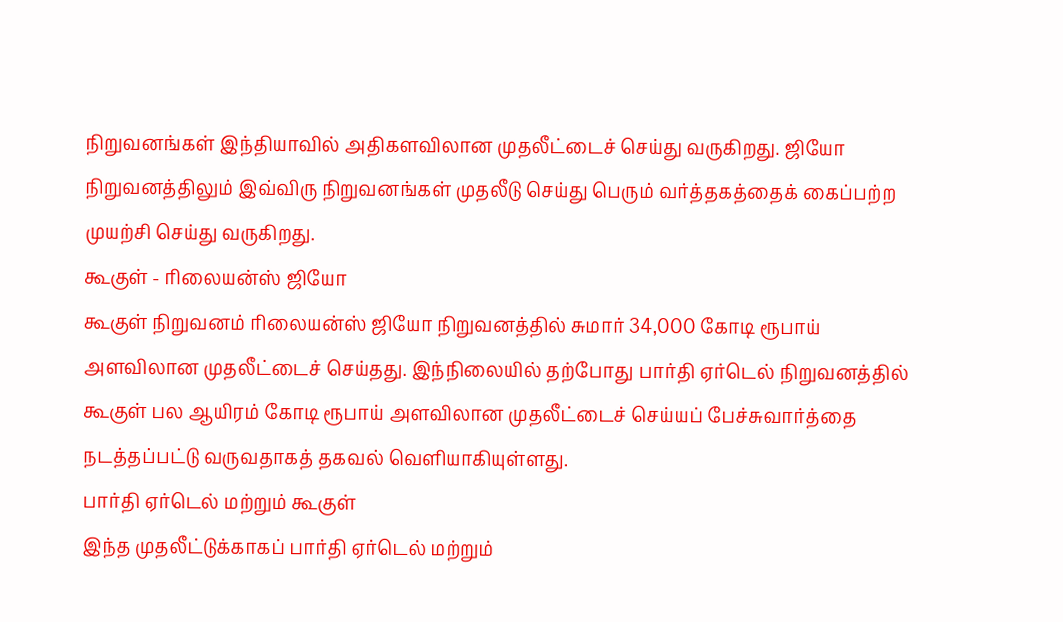நிறுவனங்கள் இந்தியாவில் அதிகளவிலான முதலீட்டைச் செய்து வருகிறது. ஜியோ நிறுவனத்திலும் இவ்விரு நிறுவனங்கள் முதலீடு செய்து பெரும் வர்த்தகத்தைக் கைப்பற்ற முயற்சி செய்து வருகிறது.
கூகுள் - ரிலையன்ஸ் ஜியோ
கூகுள் நிறுவனம் ரிலையன்ஸ் ஜியோ நிறுவனத்தில் சுமார் 34,000 கோடி ரூபாய் அளவிலான முதலீட்டைச் செய்தது. இந்நிலையில் தற்போது பார்தி ஏர்டெல் நிறுவனத்தில் கூகுள் பல ஆயிரம் கோடி ரூபாய் அளவிலான முதலீட்டைச் செய்யப் பேச்சுவார்த்தை நடத்தப்பட்டு வருவதாகத் தகவல் வெளியாகியுள்ளது.
பார்தி ஏர்டெல் மற்றும் கூகுள்
இந்த முதலீட்டுக்காகப் பார்தி ஏர்டெல் மற்றும்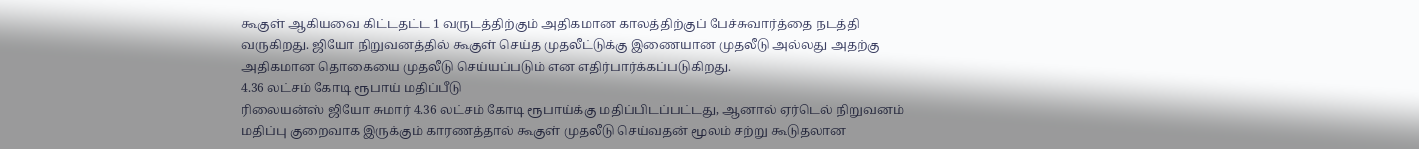கூகுள் ஆகியவை கிட்டதட்ட 1 வருடத்திற்கும் அதிகமான காலத்திற்குப் பேச்சுவார்த்தை நடத்தி வருகிறது. ஜியோ நிறுவனத்தில் கூகுள் செய்த முதலீட்டுக்கு இணையான முதலீடு அல்லது அதற்கு அதிகமான தொகையை முதலீடு செய்யப்படும் என எதிர்பார்க்கப்படுகிறது.
4.36 லட்சம் கோடி ரூபாய் மதிப்பீடு
ரிலையன்ஸ் ஜியோ சுமார் 4.36 லட்சம் கோடி ரூபாய்க்கு மதிப்பிடப்பட்டது, ஆனால் ஏர்டெல் நிறுவனம் மதிப்பு குறைவாக இருக்கும் காரணத்தால் கூகுள் முதலீடு செய்வதன் மூலம் சற்று கூடுதலான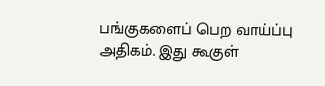பங்குகளைப் பெற வாய்ப்பு அதிகம். இது கூகுள்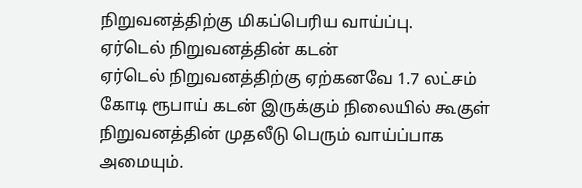நிறுவனத்திற்கு மிகப்பெரிய வாய்ப்பு.
ஏர்டெல் நிறுவனத்தின் கடன்
ஏர்டெல் நிறுவனத்திற்கு ஏற்கனவே 1.7 லட்சம் கோடி ரூபாய் கடன் இருக்கும் நிலையில் கூகுள் நிறுவனத்தின் முதலீடு பெரும் வாய்ப்பாக அமையும்.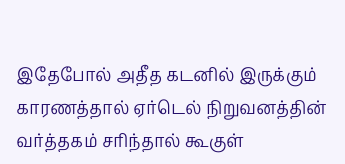இதேபோல் அதீத கடனில் இருக்கும் காரணத்தால் ஏர்டெல் நிறுவனத்தின் வர்த்தகம் சரிந்தால் கூகுள்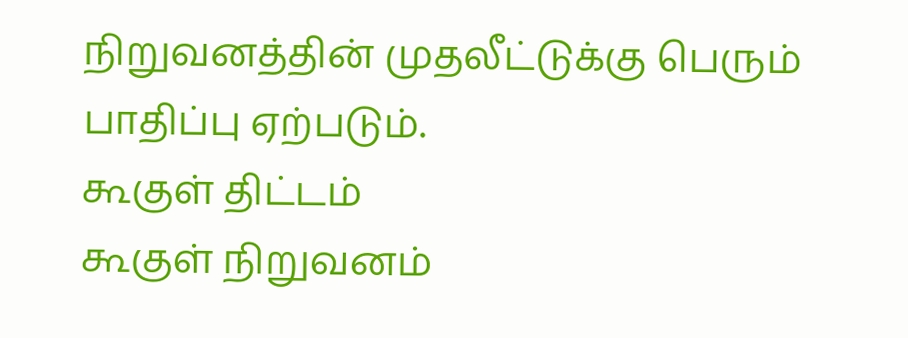நிறுவனத்தின் முதலீட்டுக்கு பெரும் பாதிப்பு ஏற்படும்.
கூகுள் திட்டம்
கூகுள் நிறுவனம்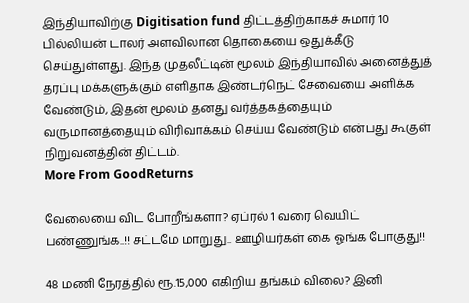இந்தியாவிற்கு Digitisation fund திட்டத்திற்காகச் சுமார் 10 பில்லியன் டாலர் அளவிலான தொகையை ஒதுக்கீடு செய்துள்ளது. இந்த முதலீட்டின் மூலம் இந்தியாவில் அனைத்துத் தரப்பு மக்களுக்கும் எளிதாக இண்டர்நெட் சேவையை அளிக்க வேண்டும், இதன் மூலம் தனது வர்த்தகத்தையும் வருமானத்தையும் விரிவாக்கம் செய்ய வேண்டும் என்பது கூகுள் நிறுவனத்தின் திட்டம்.
More From GoodReturns

வேலையை விட போறீங்களா? ஏப்ரல் 1 வரை வெயிட் பண்ணுங்க..!! சட்டமே மாறுது.. ஊழியர்கள் கை ஓங்க போகுது!!

48 மணி நேரத்தில் ரூ.15,000 எகிறிய தங்கம் விலை? இனி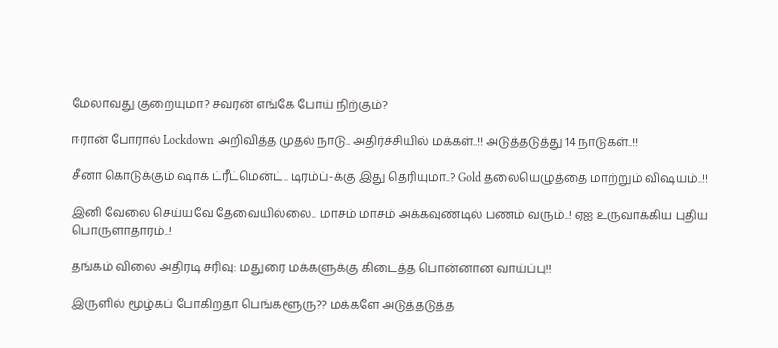மேலாவது குறையுமா? சவரன் எங்கே போய் நிற்கும்?

ஈரான் போரால் Lockdown அறிவித்த முதல் நாடு.. அதிர்ச்சியில் மக்கள்..!! அடுத்தடுத்து 14 நாடுகள்..!!

சீனா கொடுக்கும் ஷாக் ட்ரீட்மென்ட்.. டிரம்ப்-க்கு இது தெரியுமா..? Gold தலையெழுத்தை மாற்றும் விஷயம்..!!

இனி வேலை செய்யவே தேவையில்லை.. மாசம் மாசம் அக்கவுண்டில் பணம் வரும்..! ஏஐ உருவாக்கிய புதிய பொருளாதாரம்..!

தங்கம் விலை அதிரடி சரிவு: மதுரை மக்களுக்கு கிடைத்த பொன்னான வாய்ப்பு!!

இருளில் மூழ்கப் போகிறதா பெங்களூரு?? மக்களே அடுத்தடுத்த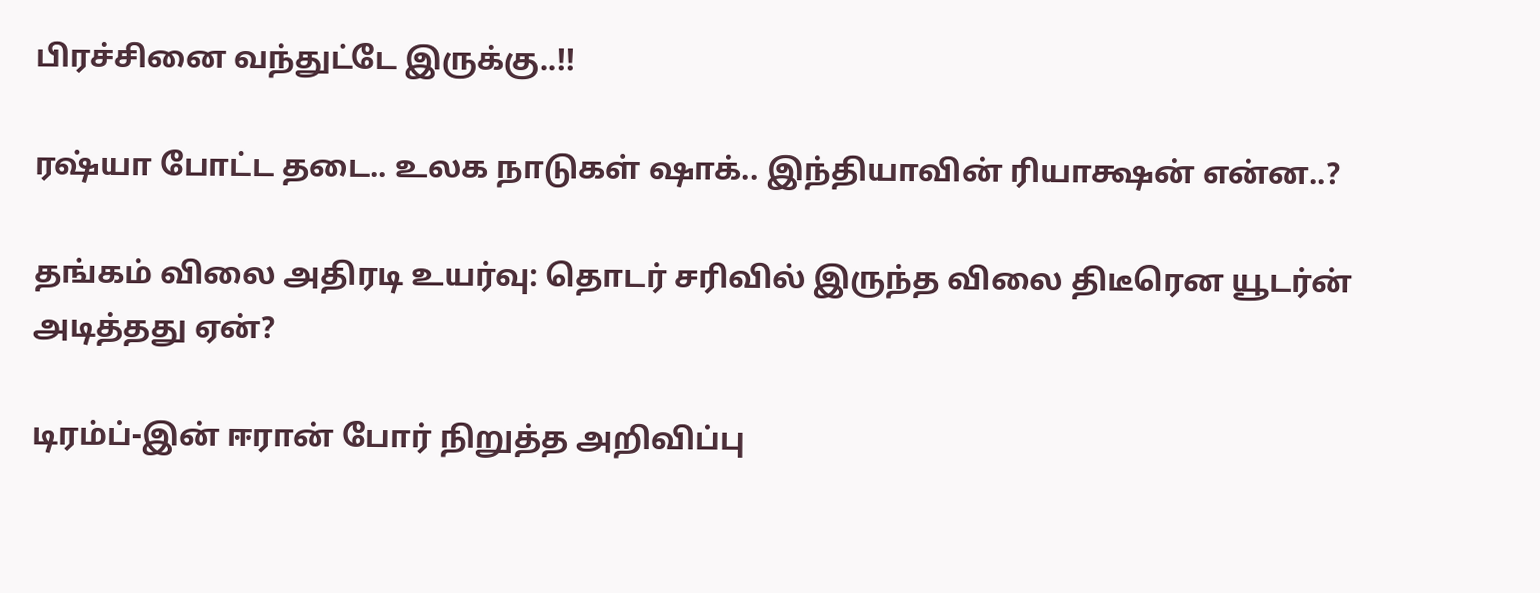பிரச்சினை வந்துட்டே இருக்கு..!!

ரஷ்யா போட்ட தடை.. உலக நாடுகள் ஷாக்.. இந்தியாவின் ரியாக்ஷன் என்ன..?

தங்கம் விலை அதிரடி உயர்வு: தொடர் சரிவில் இருந்த விலை திடீரென யூடர்ன் அடித்தது ஏன்?

டிரம்ப்-இன் ஈரான் போர் நிறுத்த அறிவிப்பு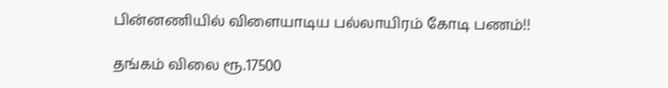பின்னணியில் விளையாடிய பல்லாயிரம் கோடி பணம்!!

தங்கம் விலை ரூ.17500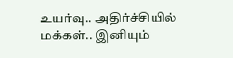உயர்வு.. அதிர்ச்சியில் மக்கள்.. இனியும்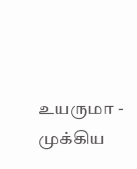உயருமா - முக்கிய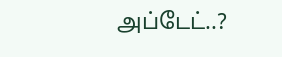அப்டேட்..?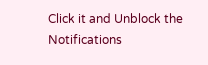Click it and Unblock the Notifications